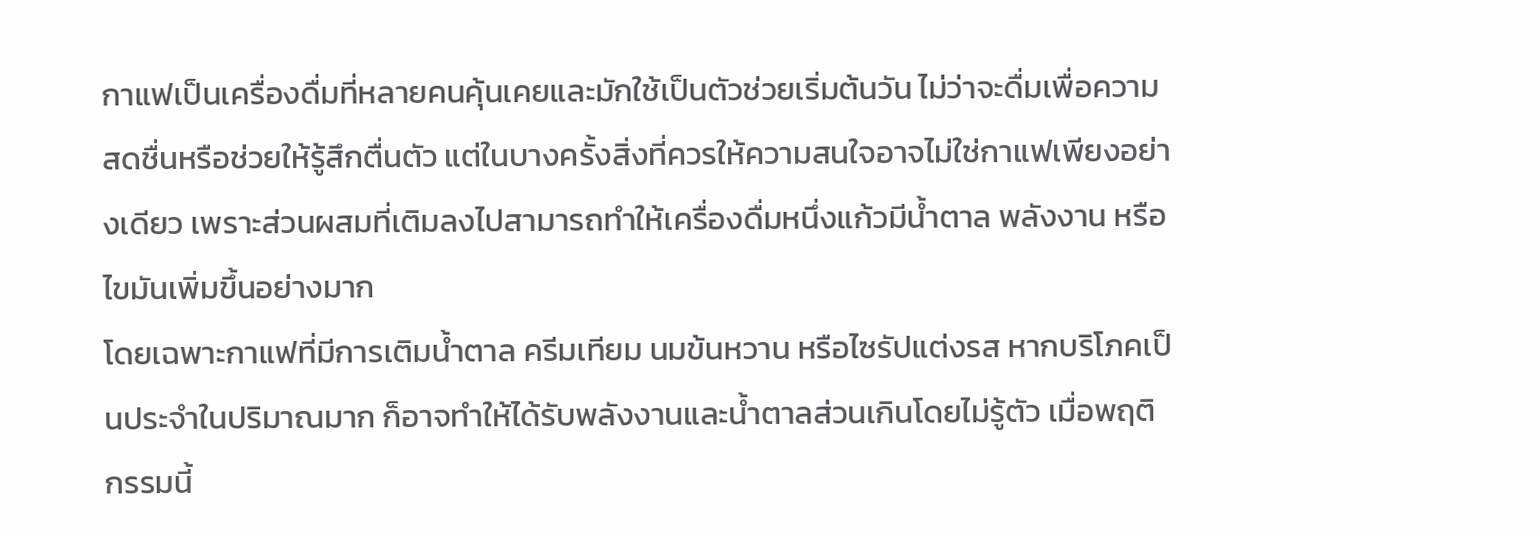กาแฟเป็นเครื่องดื่มที่หลายคนคุ้นเคยและมักใช้เป็นตัวช่วยเริ่มต้นวัน ไม่ว่าจะดื่มเพื่อความสดชื่นหรือช่วยให้รู้สึกตื่นตัว แต่ในบางครั้งสิ่งที่ควรให้ความสนใจอาจไม่ใช่กาแฟเพียงอย่างเดียว เพราะส่วนผสมที่เติมลงไปสามารถทำให้เครื่องดื่มหนึ่งแก้วมีน้ำตาล พลังงาน หรือไขมันเพิ่มขึ้นอย่างมาก
โดยเฉพาะกาแฟที่มีการเติมน้ำตาล ครีมเทียม นมข้นหวาน หรือไซรัปแต่งรส หากบริโภคเป็นประจำในปริมาณมาก ก็อาจทำให้ได้รับพลังงานและน้ำตาลส่วนเกินโดยไม่รู้ตัว เมื่อพฤติกรรมนี้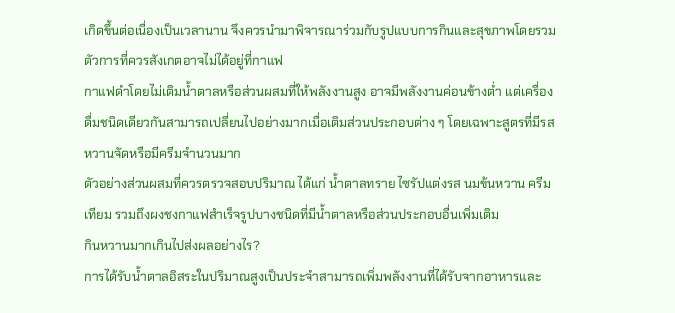เกิดขึ้นต่อเนื่องเป็นเวลานาน จึงควรนำมาพิจารณาร่วมกับรูปแบบการกินและสุขภาพโดยรวม
ตัวการที่ควรสังเกตอาจไม่ได้อยู่ที่กาแฟ
กาแฟดำโดยไม่เติมน้ำตาลหรือส่วนผสมที่ให้พลังงานสูง อาจมีพลังงานค่อนข้างต่ำ แต่เครื่องดื่มชนิดเดียวกันสามารถเปลี่ยนไปอย่างมากเมื่อเติมส่วนประกอบต่าง ๆ โดยเฉพาะสูตรที่มีรสหวานจัดหรือมีครีมจำนวนมาก
ตัวอย่างส่วนผสมที่ควรตรวจสอบปริมาณ ได้แก่ น้ำตาลทราย ไซรัปแต่งรส นมข้นหวาน ครีมเทียม รวมถึงผงชงกาแฟสำเร็จรูปบางชนิดที่มีน้ำตาลหรือส่วนประกอบอื่นเพิ่มเติม
กินหวานมากเกินไปส่งผลอย่างไร?
การได้รับน้ำตาลอิสระในปริมาณสูงเป็นประจำสามารถเพิ่มพลังงานที่ได้รับจากอาหารและ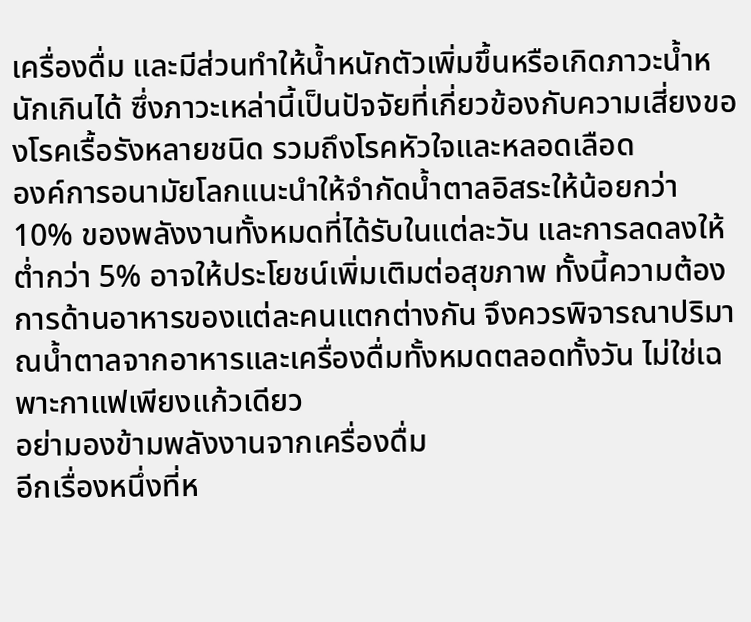เครื่องดื่ม และมีส่วนทำให้น้ำหนักตัวเพิ่มขึ้นหรือเกิดภาวะน้ำหนักเกินได้ ซึ่งภาวะเหล่านี้เป็นปัจจัยที่เกี่ยวข้องกับความเสี่ยงของโรคเรื้อรังหลายชนิด รวมถึงโรคหัวใจและหลอดเลือด
องค์การอนามัยโลกแนะนำให้จำกัดน้ำตาลอิสระให้น้อยกว่า 10% ของพลังงานทั้งหมดที่ได้รับในแต่ละวัน และการลดลงให้ต่ำกว่า 5% อาจให้ประโยชน์เพิ่มเติมต่อสุขภาพ ทั้งนี้ความต้องการด้านอาหารของแต่ละคนแตกต่างกัน จึงควรพิจารณาปริมาณน้ำตาลจากอาหารและเครื่องดื่มทั้งหมดตลอดทั้งวัน ไม่ใช่เฉพาะกาแฟเพียงแก้วเดียว
อย่ามองข้ามพลังงานจากเครื่องดื่ม
อีกเรื่องหนึ่งที่ห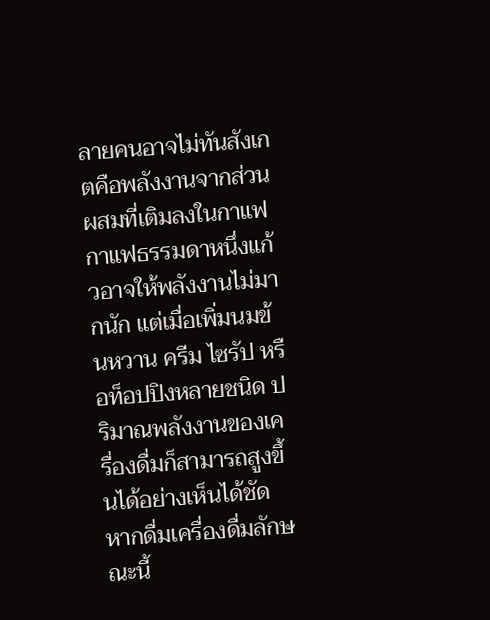ลายคนอาจไม่ทันสังเกตคือพลังงานจากส่วนผสมที่เติมลงในกาแฟ กาแฟธรรมดาหนึ่งแก้วอาจให้พลังงานไม่มากนัก แต่เมื่อเพิ่มนมข้นหวาน ครีม ไซรัป หรือท็อปปิงหลายชนิด ปริมาณพลังงานของเครื่องดื่มก็สามารถสูงขึ้นได้อย่างเห็นได้ชัด
หากดื่มเครื่องดื่มลักษณะนี้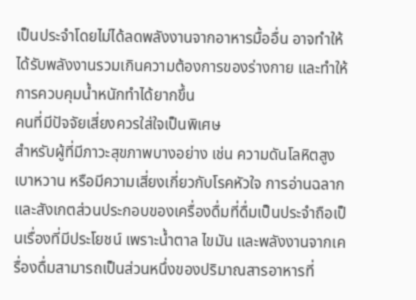เป็นประจำโดยไม่ได้ลดพลังงานจากอาหารมื้ออื่น อาจทำให้ได้รับพลังงานรวมเกินความต้องการของร่างกาย และทำให้การควบคุมน้ำหนักทำได้ยากขึ้น
คนที่มีปัจจัยเสี่ยงควรใส่ใจเป็นพิเศษ
สำหรับผู้ที่มีภาวะสุขภาพบางอย่าง เช่น ความดันโลหิตสูง เบาหวาน หรือมีความเสี่ยงเกี่ยวกับโรคหัวใจ การอ่านฉลากและสังเกตส่วนประกอบของเครื่องดื่มที่ดื่มเป็นประจำถือเป็นเรื่องที่มีประโยชน์ เพราะน้ำตาล ไขมัน และพลังงานจากเครื่องดื่มสามารถเป็นส่วนหนึ่งของปริมาณสารอาหารที่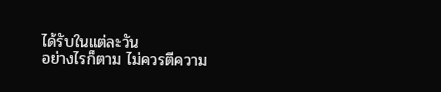ได้รับในแต่ละวัน
อย่างไรก็ตาม ไม่ควรตีความ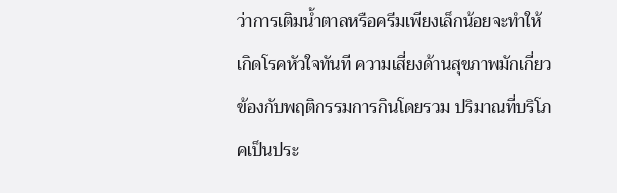ว่าการเติมน้ำตาลหรือครีมเพียงเล็กน้อยจะทำให้เกิดโรคหัวใจทันที ความเสี่ยงด้านสุขภาพมักเกี่ยวข้องกับพฤติกรรมการกินโดยรวม ปริมาณที่บริโภคเป็นประ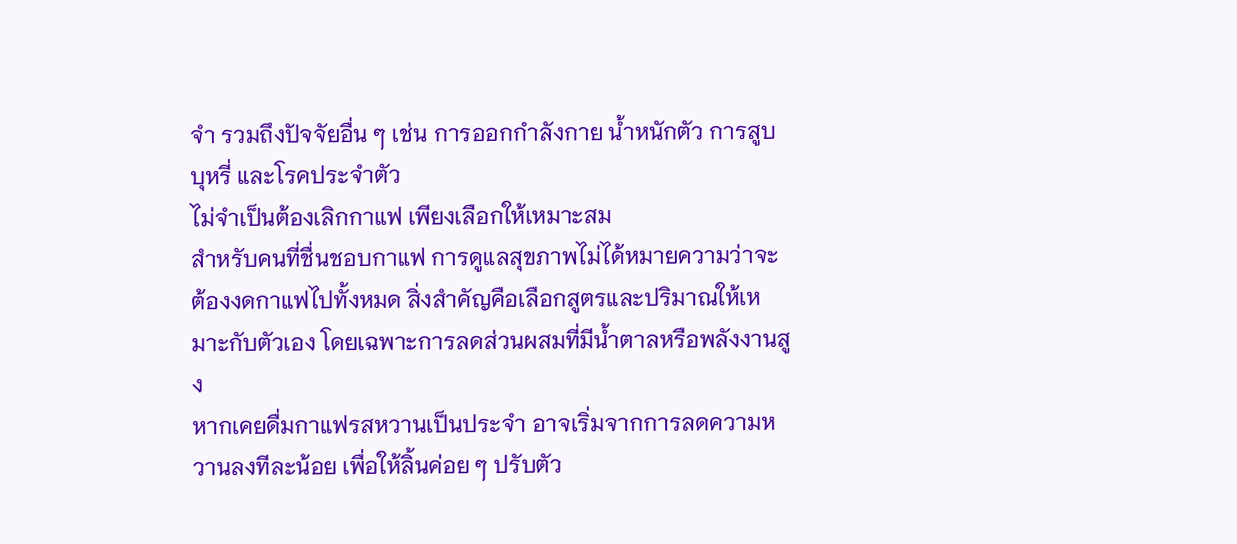จำ รวมถึงปัจจัยอื่น ๆ เช่น การออกกำลังกาย น้ำหนักตัว การสูบบุหรี่ และโรคประจำตัว
ไม่จำเป็นต้องเลิกกาแฟ เพียงเลือกให้เหมาะสม
สำหรับคนที่ชื่นชอบกาแฟ การดูแลสุขภาพไม่ได้หมายความว่าจะต้องงดกาแฟไปทั้งหมด สิ่งสำคัญคือเลือกสูตรและปริมาณให้เหมาะกับตัวเอง โดยเฉพาะการลดส่วนผสมที่มีน้ำตาลหรือพลังงานสูง
หากเคยดื่มกาแฟรสหวานเป็นประจำ อาจเริ่มจากการลดความหวานลงทีละน้อย เพื่อให้ลิ้นค่อย ๆ ปรับตัว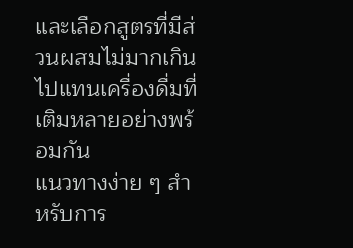และเลือกสูตรที่มีส่วนผสมไม่มากเกินไปแทนเครื่องดื่มที่เติมหลายอย่างพร้อมกัน
แนวทางง่าย ๆ สำหรับการ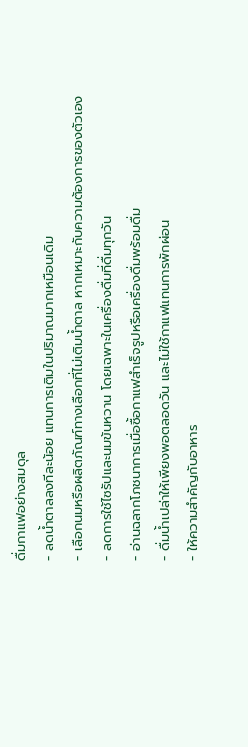ดื่มกาแฟอย่างสมดุล
- ลดน้ำตาลลงทีละน้อย แทนการเติมในปริมาณมากเหมือนเดิม
- เลือกนมหรือผลิตภัณฑ์ทางเลือกที่ไม่เติมน้ำตาล หากเหมาะกับความต้องการของตัวเอง
- ลดการใช้ไซรัปและนมข้นหวาน โดยเฉพาะในเครื่องดื่มที่ดื่มทุกวัน
- อ่านฉลากโภชนาการเมื่อซื้อกาแฟสำเร็จรูปหรือเครื่องดื่มพร้อมดื่ม
- ดื่มน้ำเปล่าให้เพียงพอตลอดวัน และไม่ใช้กาแฟแทนการพักผ่อน
- ให้ความสำคัญกับอาหาร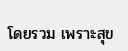โดยรวม เพราะสุข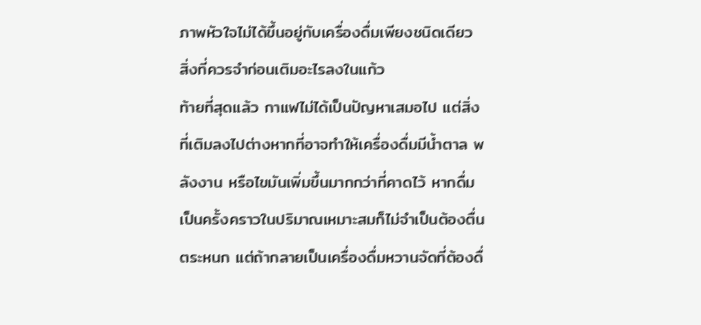ภาพหัวใจไม่ได้ขึ้นอยู่กับเครื่องดื่มเพียงชนิดเดียว
สิ่งที่ควรจำก่อนเติมอะไรลงในแก้ว
ท้ายที่สุดแล้ว กาแฟไม่ได้เป็นปัญหาเสมอไป แต่สิ่งที่เติมลงไปต่างหากที่อาจทำให้เครื่องดื่มมีน้ำตาล พลังงาน หรือไขมันเพิ่มขึ้นมากกว่าที่คาดไว้ หากดื่มเป็นครั้งคราวในปริมาณเหมาะสมก็ไม่จำเป็นต้องตื่นตระหนก แต่ถ้ากลายเป็นเครื่องดื่มหวานจัดที่ต้องดื่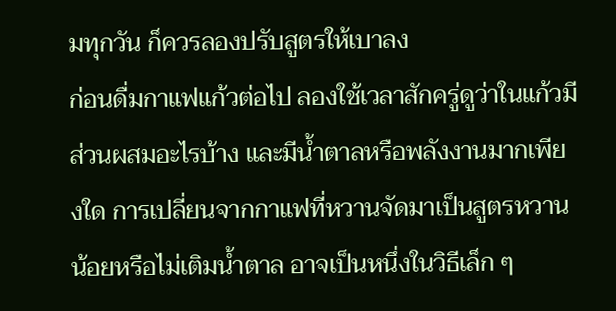มทุกวัน ก็ควรลองปรับสูตรให้เบาลง
ก่อนดื่มกาแฟแก้วต่อไป ลองใช้เวลาสักครู่ดูว่าในแก้วมีส่วนผสมอะไรบ้าง และมีน้ำตาลหรือพลังงานมากเพียงใด การเปลี่ยนจากกาแฟที่หวานจัดมาเป็นสูตรหวานน้อยหรือไม่เติมน้ำตาล อาจเป็นหนึ่งในวิธีเล็ก ๆ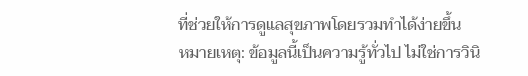ที่ช่วยให้การดูแลสุขภาพโดยรวมทำได้ง่ายขึ้น
หมายเหตุ: ข้อมูลนี้เป็นความรู้ทั่วไป ไม่ใช่การวินิ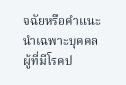จฉัยหรือคำแนะนำเฉพาะบุคคล ผู้ที่มีโรคป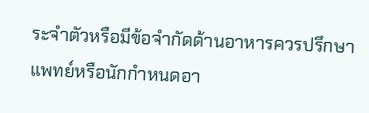ระจำตัวหรือมีข้อจำกัดด้านอาหารควรปรึกษาแพทย์หรือนักกำหนดอา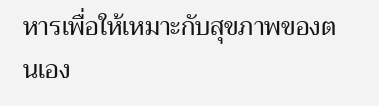หารเพื่อให้เหมาะกับสุขภาพของตนเอง